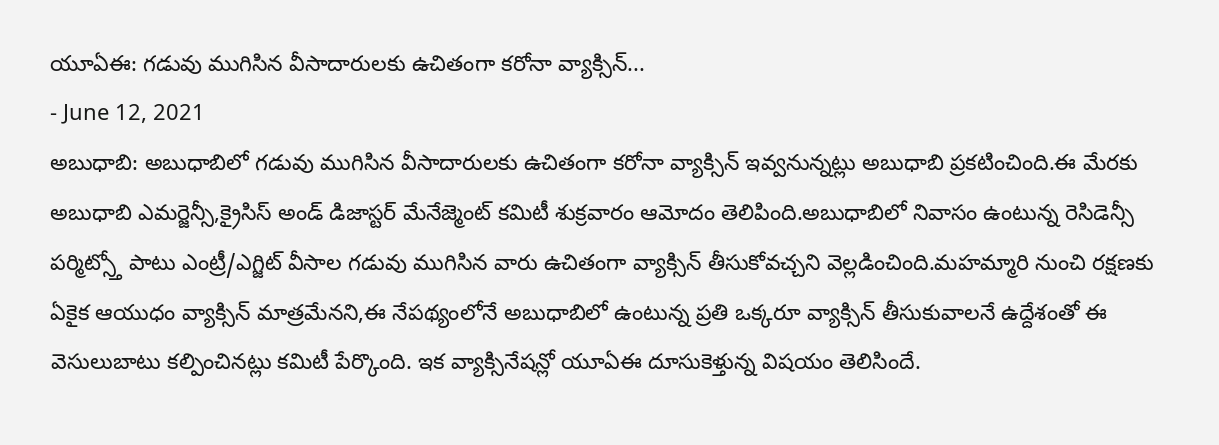యూఏఈ: గడువు ముగిసిన వీసాదారులకు ఉచితంగా కరోనా వ్యాక్సిన్...
- June 12, 2021
అబుధాబి: అబుధాబిలో గడువు ముగిసిన వీసాదారులకు ఉచితంగా కరోనా వ్యాక్సిన్ ఇవ్వనున్నట్లు అబుధాబి ప్రకటించింది.ఈ మేరకు అబుధాబి ఎమర్జెన్సీ,క్రైసిస్ అండ్ డిజాస్టర్ మేనేజ్మెంట్ కమిటీ శుక్రవారం ఆమోదం తెలిపింది.అబుధాబిలో నివాసం ఉంటున్న రెసిడెన్సీ పర్మిట్స్తో పాటు ఎంట్రీ/ఎగ్జిట్ వీసాల గడువు ముగిసిన వారు ఉచితంగా వ్యాక్సిన్ తీసుకోవచ్చని వెల్లడించింది.మహమ్మారి నుంచి రక్షణకు ఏకైక ఆయుధం వ్యాక్సిన్ మాత్రమేనని,ఈ నేపథ్యంలోనే అబుధాబిలో ఉంటున్న ప్రతి ఒక్కరూ వ్యాక్సిన్ తీసుకువాలనే ఉద్దేశంతో ఈ వెసులుబాటు కల్పించినట్లు కమిటీ పేర్కొంది. ఇక వ్యాక్సినేషన్లో యూఏఈ దూసుకెళ్తున్న విషయం తెలిసిందే.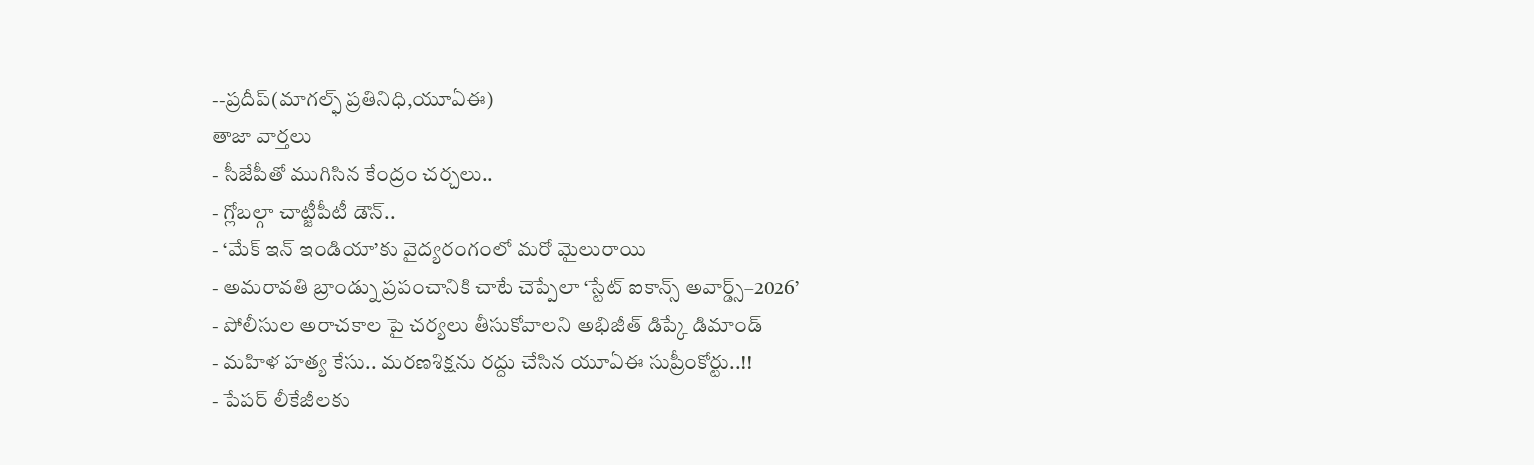--ప్రదీప్(మాగల్ఫ్ ప్రతినిధి,యూఏఈ)
తాజా వార్తలు
- సీజేపీతో ముగిసిన కేంద్రం చర్చలు..
- గ్లోబల్గా చాట్జీపీటీ డౌన్..
- ‘మేక్ ఇన్ ఇండియా’కు వైద్యరంగంలో మరో మైలురాయి
- అమరావతి బ్రాండ్ను ప్రపంచానికి చాటే చెప్పేలా ‘స్టేట్ ఐకాన్స్ అవార్డ్స్–2026’
- పోలీసుల అరాచకాల పై చర్యలు తీసుకోవాలని అభిజీత్ డిప్కే డిమాండ్
- మహిళ హత్య కేసు.. మరణశిక్షను రద్దు చేసిన యూఏఈ సుప్రీంకోర్టు..!!
- పేపర్ లీకేజీలకు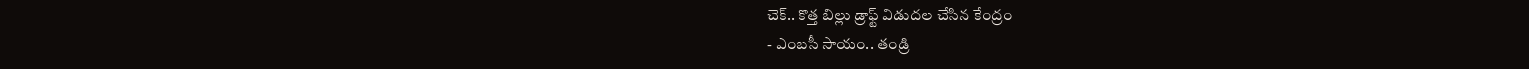చెక్.. కొత్త బిల్లు డ్రాఫ్ట్ విడుదల చేసిన కేంద్రం
- ఎంబసీ సాయం.. తండ్రి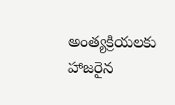అంత్యక్రియలకు హాజరైన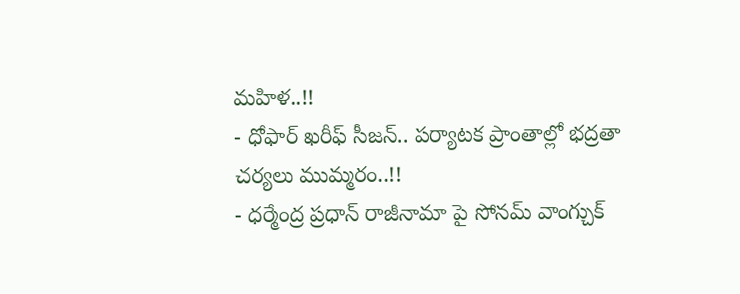మహిళ..!!
- ధోఫార్ ఖరీఫ్ సీజన్.. పర్యాటక ప్రాంతాల్లో భద్రతా చర్యలు ముమ్మరం..!!
- ధర్మేంద్ర ప్రధాన్ రాజీనామా పై సోనమ్ వాంగ్చుక్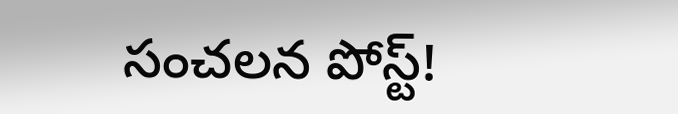సంచలన పోస్ట్!